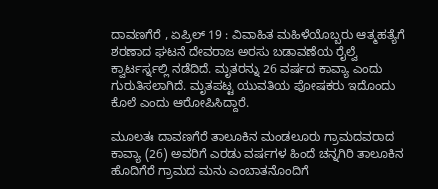ದಾವಣಗೆರೆ , ಏಪ್ರಿಲ್ 19 : ವಿವಾಹಿತ ಮಹಿಳೆಯೊಬ್ಬರು ಆತ್ಮಹತ್ಯೆಗೆ ಶರಣಾದ ಘಟನೆ ದೇವರಾಜ ಅರಸು ಬಡಾವಣೆಯ ರೈಲ್ವೆ ಕ್ವಾರ್ಟರ್ಸ್ನಲ್ಲಿ ನಡೆದಿದೆ. ಮೃತರನ್ನು 26 ವರ್ಷದ ಕಾವ್ಯಾ ಎಂದು ಗುರುತಿಸಲಾಗಿದೆ. ಮೃತಪಟ್ಟ ಯುವತಿಯ ಪೋಷಕರು ಇದೊಂದು ಕೊಲೆ ಎಂದು ಆರೋಪಿಸಿದ್ದಾರೆ.

ಮೂಲತಃ ದಾವಣಗೆರೆ ತಾಲೂಕಿನ ಮಂಡಲೂರು ಗ್ರಾಮದವರಾದ ಕಾವ್ಯಾ (26) ಅವರಿಗೆ ಎರಡು ವರ್ಷಗಳ ಹಿಂದೆ ಚನ್ನಗಿರಿ ತಾಲೂಕಿನ ಹೊದಿಗೆರೆ ಗ್ರಾಮದ ಮನು ಎಂಬಾತನೊಂದಿಗೆ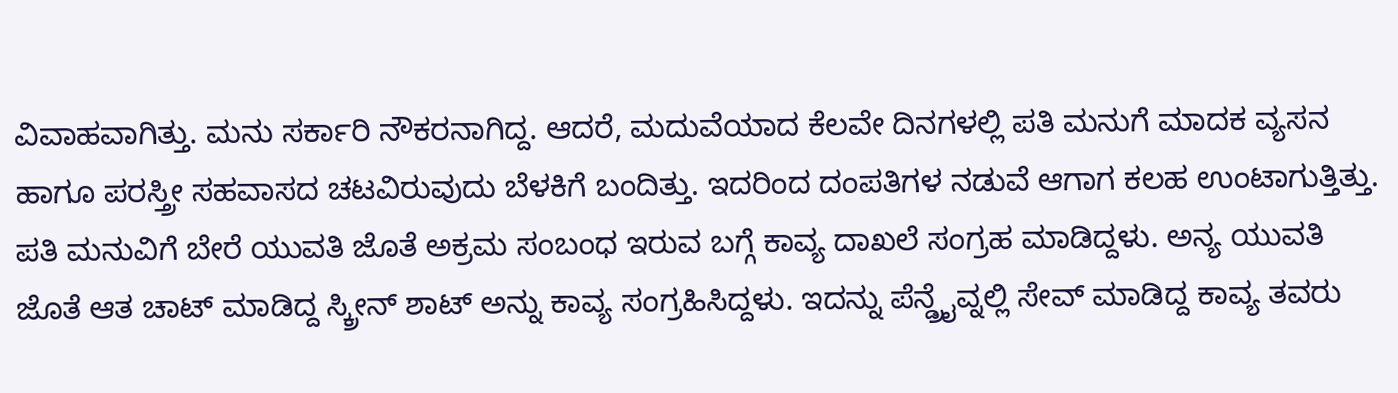ವಿವಾಹವಾಗಿತ್ತು. ಮನು ಸರ್ಕಾರಿ ನೌಕರನಾಗಿದ್ದ. ಆದರೆ, ಮದುವೆಯಾದ ಕೆಲವೇ ದಿನಗಳಲ್ಲಿ ಪತಿ ಮನುಗೆ ಮಾದಕ ವ್ಯಸನ ಹಾಗೂ ಪರಸ್ತ್ರೀ ಸಹವಾಸದ ಚಟವಿರುವುದು ಬೆಳಕಿಗೆ ಬಂದಿತ್ತು. ಇದರಿಂದ ದಂಪತಿಗಳ ನಡುವೆ ಆಗಾಗ ಕಲಹ ಉಂಟಾಗುತ್ತಿತ್ತು. ಪತಿ ಮನುವಿಗೆ ಬೇರೆ ಯುವತಿ ಜೊತೆ ಅಕ್ರಮ ಸಂಬಂಧ ಇರುವ ಬಗ್ಗೆ ಕಾವ್ಯ ದಾಖಲೆ ಸಂಗ್ರಹ ಮಾಡಿದ್ದಳು. ಅನ್ಯ ಯುವತಿ ಜೊತೆ ಆತ ಚಾಟ್ ಮಾಡಿದ್ದ ಸ್ಕ್ರೀನ್ ಶಾಟ್ ಅನ್ನು ಕಾವ್ಯ ಸಂಗ್ರಹಿಸಿದ್ದಳು. ಇದನ್ನು ಪೆನ್ಡ್ರೈವ್ನಲ್ಲಿ ಸೇವ್ ಮಾಡಿದ್ದ ಕಾವ್ಯ ತವರು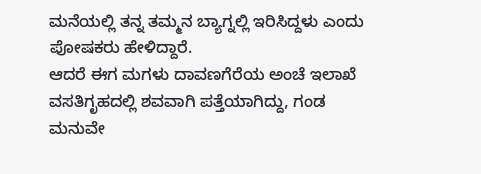ಮನೆಯಲ್ಲಿ ತನ್ನ ತಮ್ಮನ ಬ್ಯಾಗ್ನಲ್ಲಿ ಇರಿಸಿದ್ದಳು ಎಂದು ಪೋಷಕರು ಹೇಳಿದ್ದಾರೆ.
ಆದರೆ ಈಗ ಮಗಳು ದಾವಣಗೆರೆಯ ಅಂಚೆ ಇಲಾಖೆ ವಸತಿಗೃಹದಲ್ಲಿ ಶವವಾಗಿ ಪತ್ತೆಯಾಗಿದ್ದು, ಗಂಡ ಮನುವೇ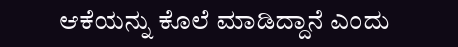ಆಕೆಯನ್ನು ಕೊಲೆ ಮಾಡಿದ್ದಾನೆ ಎಂದು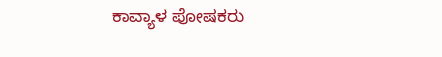ಕಾವ್ಯಾಳ ಪೋಷಕರು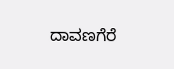ದಾವಣಗೆರೆ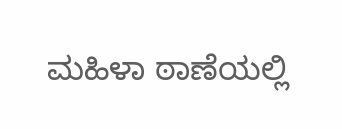ಮಹಿಳಾ ಠಾಣೆಯಲ್ಲಿ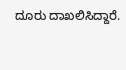ದೂರು ದಾಖಲಿಸಿದ್ದಾರೆ.